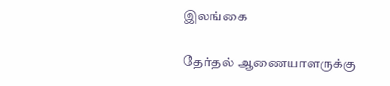இலங்கை

தேர்தல் ஆணையாளருக்கு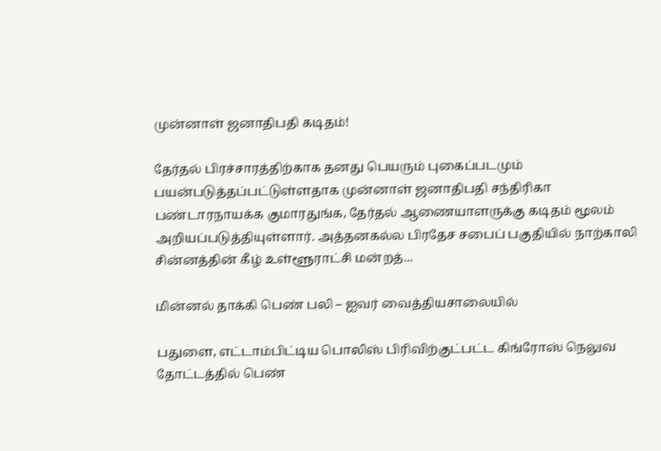முன்னாள் ஜனாதிபதி கடிதம்!

தேர்தல் பிரச்சாரத்திற்காக தனது பெயரும் புகைப்படமும் பயன்படுத்தப்பட்டுள்ளதாக முன்னாள் ஜனாதிபதி சந்திரிகா பண்டாரநாயக்க குமாரதுங்க, தேர்தல் ஆணையாளருக்கு கடிதம் மூலம் அறியப்படுத்தியுள்ளார். அத்தனகல்ல பிரதேச சபைப் பகுதியில் நாற்காலி சின்னத்தின் கீழ் உள்ளூராட்சி மன்றத்...

மின்னல் தாக்கி பெண் பலி – ஐவர் வைத்தியசாலையில்

பதுளை, எட்டாம்பிட்டிய பொலிஸ் பிரிவிற்குட்பட்ட கிங்ரோஸ் நெலுவ தோட்டத்தில் பெண்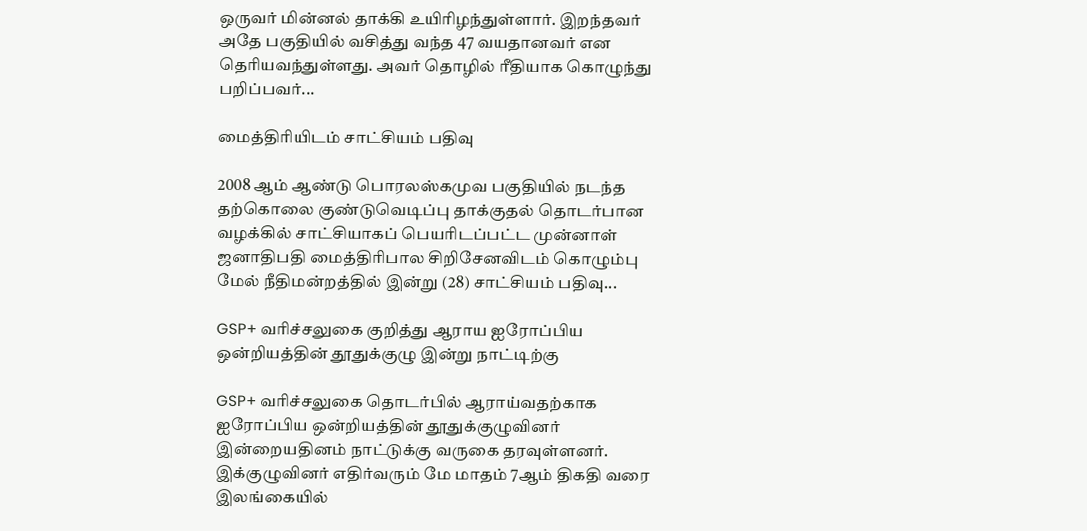ஒருவர் மின்னல் தாக்கி உயிரிழந்துள்ளார். இறந்தவர் அதே பகுதியில் வசித்து வந்த 47 வயதானவர் என தெரியவந்துள்ளது. அவர் தொழில் ரீதியாக கொழுந்து பறிப்பவர்...

மைத்திரியிடம் சாட்சியம் பதிவு

2008 ஆம் ஆண்டு பொரலஸ்கமுவ பகுதியில் நடந்த தற்கொலை குண்டுவெடிப்பு தாக்குதல் தொடர்பான வழக்கில் சாட்சியாகப் பெயரிடப்பட்ட முன்னாள் ஜனாதிபதி மைத்திரிபால சிறிசேனவிடம் கொழும்பு மேல் நீதிமன்றத்தில் இன்று (28) சாட்சியம் பதிவு...

GSP+ வரிச்சலுகை குறித்து ஆராய ஐரோப்பிய ஒன்றியத்தின் தூதுக்குழு இன்று நாட்டிற்கு

GSP+ வரிச்சலுகை தொடர்பில் ஆராய்வதற்காக ஐரோப்பிய ஒன்றியத்தின் தூதுக்குழுவினர் இன்றையதினம் நாட்டுக்கு வருகை தரவுள்ளனர்.  இக்குழுவினர் எதிர்வரும் மே மாதம் 7ஆம் திகதி வரை இலங்கையில்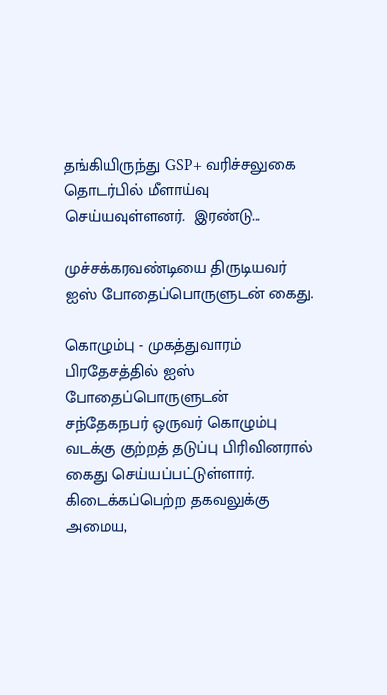தங்கியிருந்து GSP+ வரிச்சலுகை தொடர்பில் மீளாய்வு செய்யவுள்ளனர்.  இரண்டு...

முச்சக்கரவண்டியை திருடியவர் ஐஸ் போதைப்பொருளுடன் கைது.

கொழும்பு - முகத்துவாரம் பிரதேசத்தில் ஐஸ் போதைப்பொருளுடன் சந்தேகநபர் ஒருவர் கொழும்பு வடக்கு குற்றத் தடுப்பு பிரிவினரால் கைது செய்யப்பட்டுள்ளார்.  கிடைக்கப்பெற்ற தகவலுக்கு அமைய,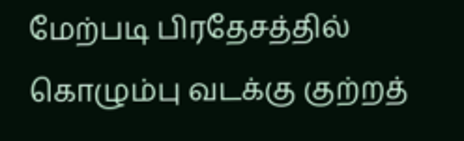மேற்படி பிரதேசத்தில் கொழும்பு வடக்கு குற்றத்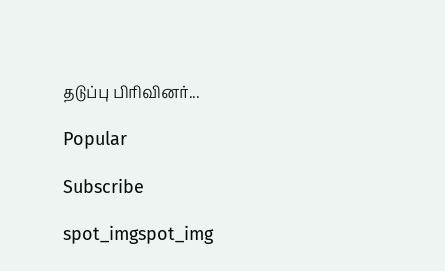தடுப்பு பிரிவினர்...

Popular

Subscribe

spot_imgspot_img